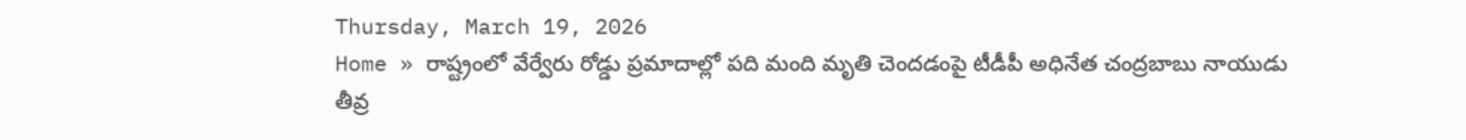Thursday, March 19, 2026
Home » రాష్ట్రంలో వేర్వేరు రోడ్డు ప్రమాదాల్లో పది మంది మృతి చెందడంపై టీడీపీ అధినేత చంద్రబాబు నాయుడు తీవ్ర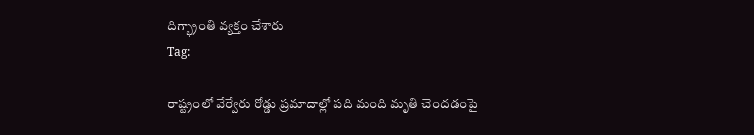దిగ్భ్రాంతి వ్యక్తం చేశారు
Tag:

రాష్ట్రంలో వేర్వేరు రోడ్డు ప్రమాదాల్లో పది మంది మృతి చెందడంపై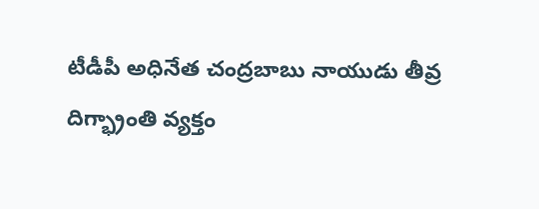టీడీపీ అధినేత చంద్రబాబు నాయుడు తీవ్ర దిగ్భ్రాంతి వ్యక్తం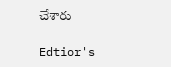చేశారు

Edtior's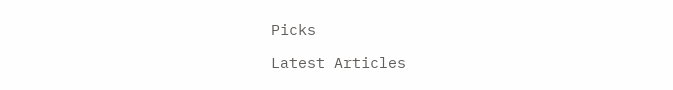Picks

Latest Articles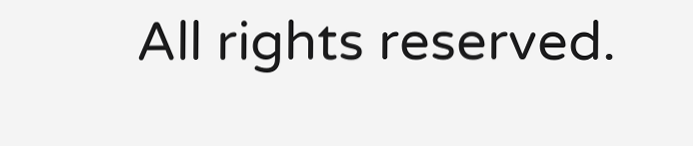All rights reserved.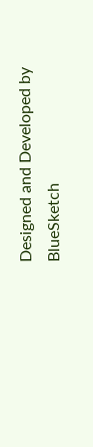Designed and Developed by  BlueSketch